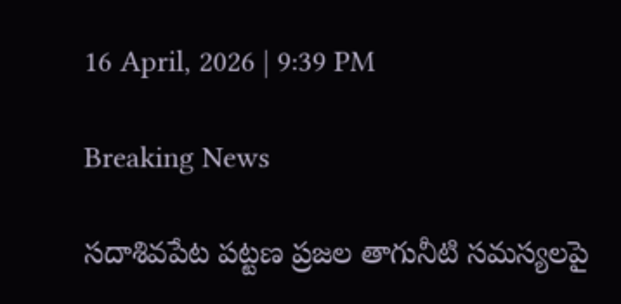16 April, 2026 | 9:39 PM

Breaking News

సదాశివపేట పట్టణ ప్రజల తాగునీటి సమస్యలపై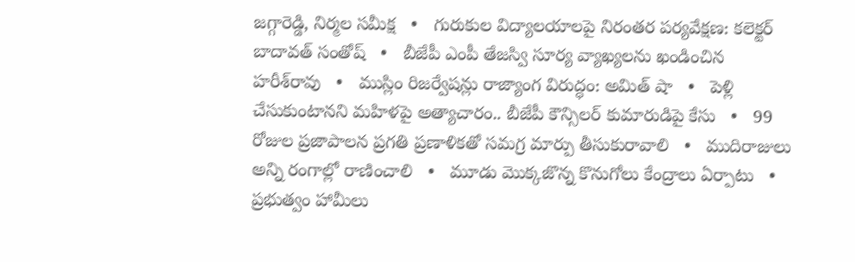జగ్గారెడ్డి, నిర్మల సమీక్ష   •   గురుకుల విద్యాలయాలపై నిరంతర పర్యవేక్షణ: కలెక్టర్ బాదావత్ సంతోష్   •   బీజేపీ ఎంపీ తేజస్వి సూర్య వ్యాఖ్యలను ఖండించిన హరీశ్‌రావు   •   ముస్లిం రిజర్వేషన్లు రాజ్యాంగ విరుద్ధం: అమిత్ షా   •   పెళ్లి చేసుకుంటానని మహిళపై అత్యాచారం.. బీజేపీ కౌన్సిలర్ కుమారుడిపై కేసు   •   99 రోజుల ప్రజాపాలన ప్రగతి ప్రణాళికతో సమగ్ర మార్పు తీసుకురావాలి   •   ముదిరాజులు అన్ని రంగాల్లో రాణించాలి   •   మూడు మొక్కజొన్న కొనుగోలు కేంద్రాలు ఏర్పాటు   •   ప్రభుత్వం హామీలు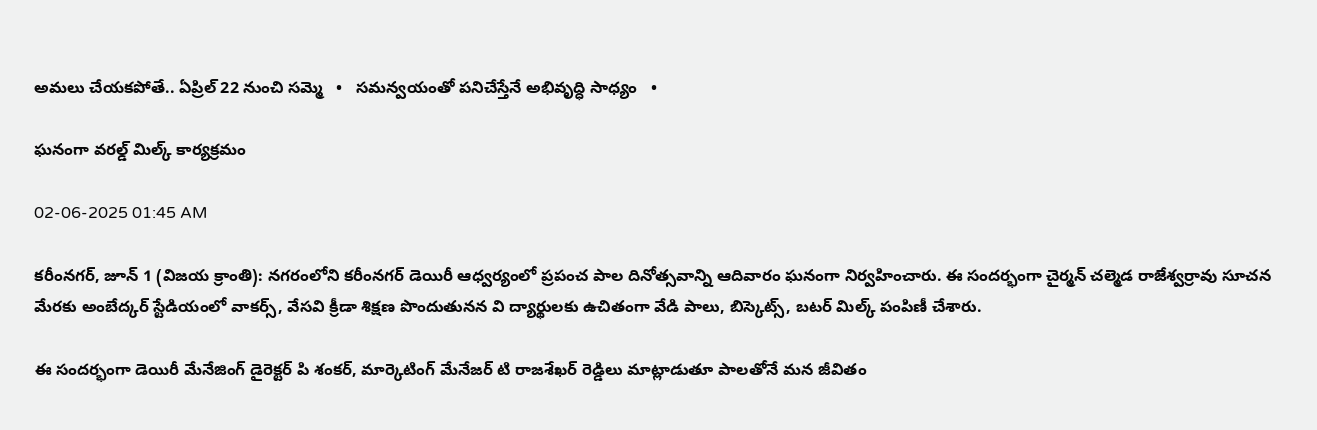అమలు చేయకపోతే.. ఏప్రిల్ 22 నుంచి సమ్మె   •   సమన్వయంతో పనిచేస్తేనే అభివృద్ధి సాధ్యం   •

ఘనంగా వరల్డ్ మిల్క్ కార్యక్రమం

02-06-2025 01:45 AM

కరీంనగర్, జూన్ 1 (విజయ క్రాంతి): నగరంలోని కరీంనగర్ డెయిరీ ఆధ్వర్యంలో ప్రపంచ పాల దినోత్సవాన్ని ఆదివారం ఘనంగా నిర్వహించారు. ఈ సందర్భంగా చైర్మన్ చల్మెడ రాజేశ్వర్రావు సూచన మేరకు అంబేద్కర్ స్టేడియంలో వాకర్స్, వేసవి క్రీడా శిక్షణ పొందుతునన వి ద్యార్థులకు ఉచితంగా వేడి పాలు, బిస్కెట్స్, బటర్ మిల్క్ పంపిణీ చేశారు.

ఈ సందర్భంగా డెయిరీ మేనేజింగ్ డైరెక్టర్ పి శంకర్, మార్కెటింగ్ మేనేజర్ టి రాజశేఖర్ రెడ్డిలు మాట్లాడుతూ పాలతోనే మన జీవితం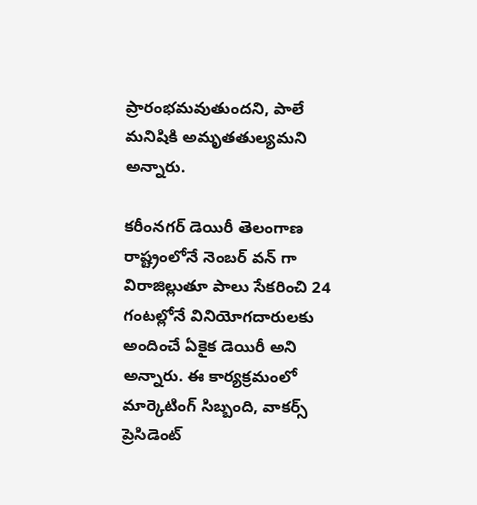ప్రారంభమవుతుందని, పాలే మనిషికి అమృతతుల్యమని అన్నారు.

కరీంనగర్ డెయిరీ తెలంగాణ రాష్ట్రంలోనే నెంబర్ వన్ గా విరాజిల్లుతూ పాలు సేకరించి 24 గంటల్లోనే వినియోగదారులకు అందించే ఏకైక డెయిరీ అని అన్నారు. ఈ కార్యక్రమంలో మార్కెటింగ్ సిబ్బంది, వాకర్స్ ప్రెసిడెంట్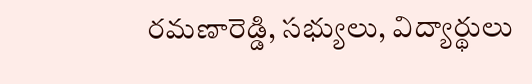రమణారెడ్డి, సభ్యులు, విద్యార్థులు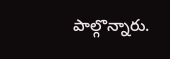పాల్గొన్నారు.